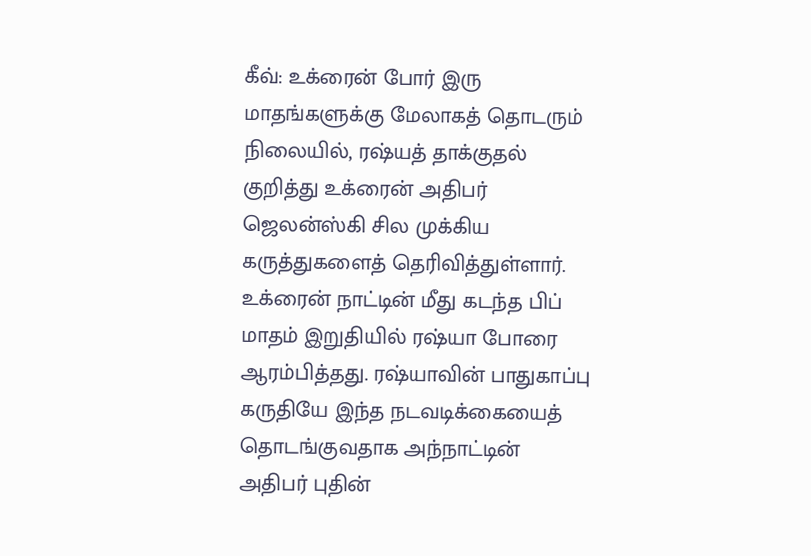கீவ்: உக்ரைன் போர் இரு மாதங்களுக்கு மேலாகத் தொடரும் நிலையில், ரஷ்யத் தாக்குதல் குறித்து உக்ரைன் அதிபர் ஜெலன்ஸ்கி சில முக்கிய கருத்துகளைத் தெரிவித்துள்ளார். உக்ரைன் நாட்டின் மீது கடந்த பிப் மாதம் இறுதியில் ரஷ்யா போரை ஆரம்பித்தது. ரஷ்யாவின் பாதுகாப்பு கருதியே இந்த நடவடிக்கையைத் தொடங்குவதாக அந்நாட்டின் அதிபர் புதின்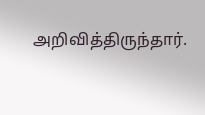அறிவித்திருந்தார்.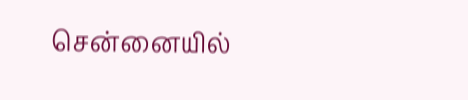சென்னையில்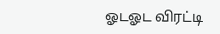ஓடஓட விரட்டி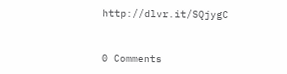http://dlvr.it/SQjygC


0 Comments